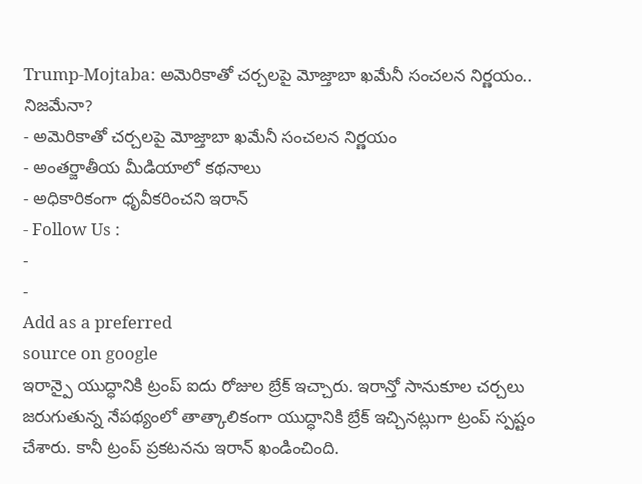Trump-Mojtaba: అమెరికాతో చర్చలపై మోజ్తాబా ఖమేనీ సంచలన నిర్ణయం.. నిజమేనా?
- అమెరికాతో చర్చలపై మోజ్తాబా ఖమేనీ సంచలన నిర్ణయం
- అంతర్జాతీయ మీడియాలో కథనాలు
- అధికారికంగా ధృవీకరించని ఇరాన్
- Follow Us :
-
-
Add as a preferred
source on google
ఇరాన్పై యుద్ధానికి ట్రంప్ ఐదు రోజుల బ్రేక్ ఇచ్చారు. ఇరాన్తో సానుకూల చర్చలు జరుగుతున్న నేపథ్యంలో తాత్కాలికంగా యుద్ధానికి బ్రేక్ ఇచ్చినట్లుగా ట్రంప్ స్పష్టం చేశారు. కానీ ట్రంప్ ప్రకటనను ఇరాన్ ఖండించింది.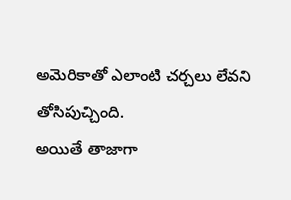అమెరికాతో ఎలాంటి చర్చలు లేవని తోసిపుచ్చింది.
అయితే తాజాగా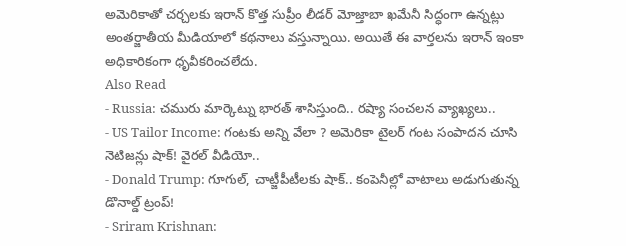అమెరికాతో చర్చలకు ఇరాన్ కొత్త సుప్రీం లీడర్ మోజ్తాబా ఖమేనీ సిద్ధంగా ఉన్నట్లు అంతర్జాతీయ మీడియాలో కథనాలు వస్తున్నాయి. అయితే ఈ వార్తలను ఇరాన్ ఇంకా అధికారికంగా ధృవీకరించలేదు.
Also Read
- Russia: చమురు మార్కెట్ను భారత్ శాసిస్తుంది.. రష్యా సంచలన వ్యాఖ్యలు..
- US Tailor Income: గంటకు అన్ని వేలా ? అమెరికా టైలర్ గంట సంపాదన చూసి నెటిజన్లు షాక్! వైరల్ వీడియో..
- Donald Trump: గూగుల్, చాట్జీపీటీలకు షాక్.. కంపెనీల్లో వాటాలు అడుగుతున్న డొనాల్డ్ ట్రంప్!
- Sriram Krishnan: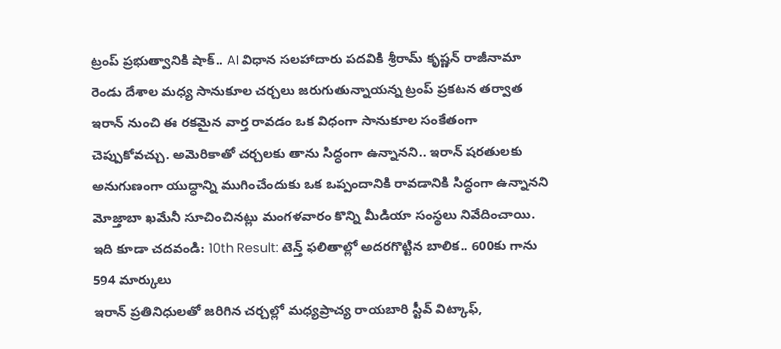ట్రంప్ ప్రభుత్వానికి షాక్.. AI విధాన సలహాదారు పదవికి శ్రీరామ్ కృష్ణన్ రాజీనామా
రెండు దేశాల మధ్య సానుకూల చర్చలు జరుగుతున్నాయన్న ట్రంప్ ప్రకటన తర్వాత ఇరాన్ నుంచి ఈ రకమైన వార్త రావడం ఒక విధంగా సానుకూల సంకేతంగా చెప్పుకోవచ్చు. అమెరికాతో చర్చలకు తాను సిద్ధంగా ఉన్నానని.. ఇరాన్ షరతులకు అనుగుణంగా యుద్ధాన్ని ముగించేందుకు ఒక ఒప్పందానికి రావడానికి సిద్ధంగా ఉన్నానని మోజ్తాబా ఖమేనీ సూచించినట్లు మంగళవారం కొన్ని మీడియా సంస్థలు నివేదించాయి.
ఇది కూడా చదవండి: 10th Result: టెన్త్ ఫలితాల్లో అదరగొట్టిన బాలిక.. 600కు గాను 594 మార్కులు
ఇరాన్ ప్రతినిధులతో జరిగిన చర్చల్లో మధ్యప్రాచ్య రాయబారి స్టీవ్ విట్కాఫ్,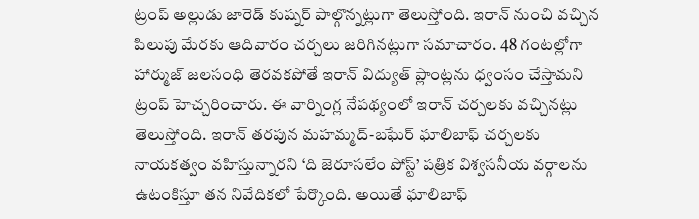ట్రంప్ అల్లుడు జారెడ్ కుష్నర్ పాల్గొన్నట్లుగా తెలుస్తోంది. ఇరాన్ నుంచి వచ్చిన పిలుపు మేరకు ఆదివారం చర్చలు జరిగినట్లుగా సమాచారం. 48 గంటల్లోగా హార్ముజ్ జలసంధి తెరవకపోతే ఇరాన్ విద్యుత్ ప్లాంట్లను ధ్వంసం చేస్తామని ట్రంప్ హెచ్చరించారు. ఈ వార్నింగ్ల నేపథ్యంలో ఇరాన్ చర్చలకు వచ్చినట్లు తెలుస్తోంది. ఇరాన్ తరపున మహమ్మద్-బఘేర్ ఘాలిబాఫ్ చర్చలకు నాయకత్వం వహిస్తున్నారని ‘ది జెరూసలేం పోస్ట్’ పత్రిక విశ్వసనీయ వర్గాలను ఉటంకిస్తూ తన నివేదికలో పేర్కొంది. అయితే ఘాలిబాఫ్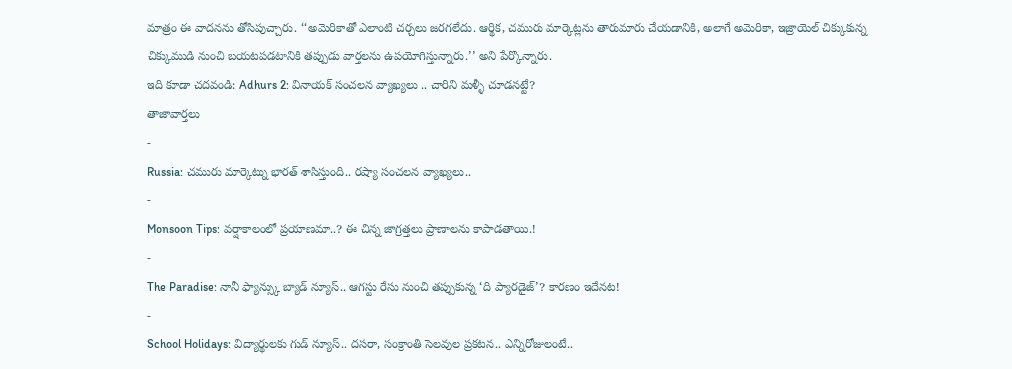మాత్రం ఈ వాదనను తోసిపుచ్చారు. ‘‘అమెరికాతో ఎలాంటి చర్చలు జరగలేదు. ఆర్థిక, చమురు మార్కెట్లను తారుమారు చేయడానికి, అలాగే అమెరికా, ఇజ్రాయెల్ చిక్కుకున్న చిక్కుముడి నుంచి బయటపడటానికి తప్పుడు వార్తలను ఉపయోగిస్తున్నారు.’’ అని పేర్కొన్నారు.
ఇది కూడా చదవండి: Adhurs 2: వినాయక్ సంచలన వ్యాఖ్యలు .. చారిని మళ్ళీ చూడనట్టే?
తాజావార్తలు
-
Russia: చమురు మార్కెట్ను భారత్ శాసిస్తుంది.. రష్యా సంచలన వ్యాఖ్యలు..
-
Monsoon Tips: వర్షాకాలంలో ప్రయాణమా..? ఈ చిన్న జాగ్రత్తలు ప్రాణాలను కాపాడతాయి.!
-
The Paradise: నానీ ఫ్యాన్స్కు బ్యాడ్ న్యూస్.. ఆగస్టు రేసు నుంచి తప్పుకున్న ‘ది ప్యారడైజ్’? కారణం ఇదేనట!
-
School Holidays: విద్యార్థులకు గుడ్ న్యూస్.. దసరా, సంక్రాంతి సెలవుల ప్రకటన.. ఎన్నిరోజులంటే..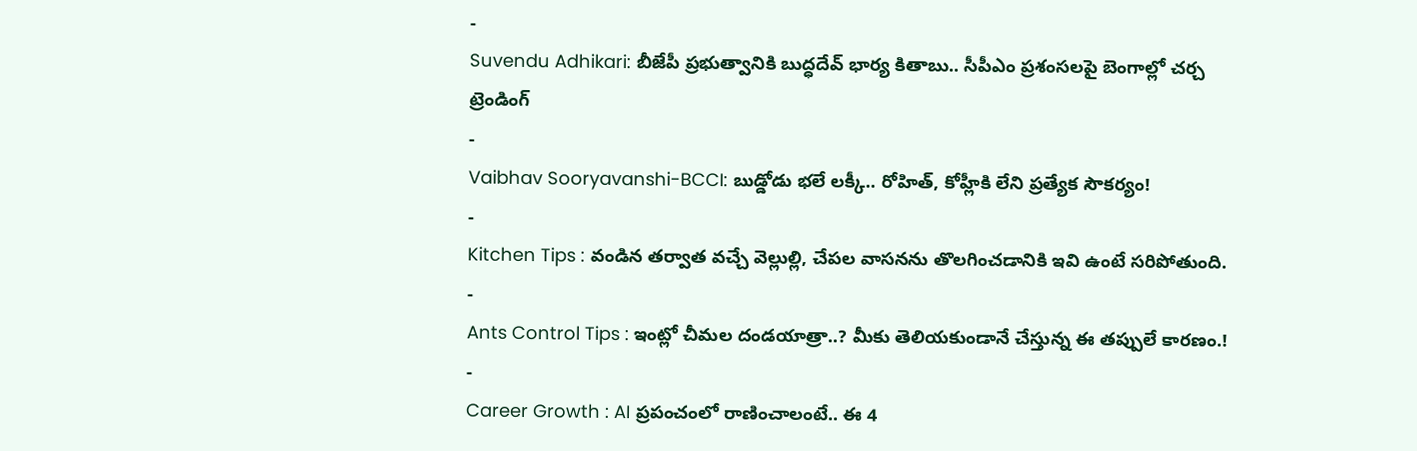-
Suvendu Adhikari: బీజేపీ ప్రభుత్వానికి బుద్ధదేవ్ భార్య కితాబు.. సీపీఎం ప్రశంసలపై బెంగాల్లో చర్చ
ట్రెండింగ్
-
Vaibhav Sooryavanshi-BCCI: బుడ్డోడు భలే లక్కీ.. రోహిత్, కోహ్లీకి లేని ప్రత్యేక సౌకర్యం!
-
Kitchen Tips : వండిన తర్వాత వచ్చే వెల్లుల్లి, చేపల వాసనను తొలగించడానికి ఇవి ఉంటే సరిపోతుంది.
-
Ants Control Tips : ఇంట్లో చీమల దండయాత్రా..? మీకు తెలియకుండానే చేస్తున్న ఈ తప్పులే కారణం.!
-
Career Growth : AI ప్రపంచంలో రాణించాలంటే.. ఈ 4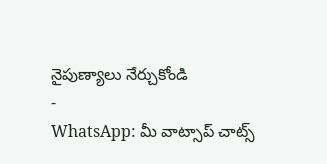నైపుణ్యాలు నేర్చుకోండి
-
WhatsApp: మీ వాట్సాప్ చాట్స్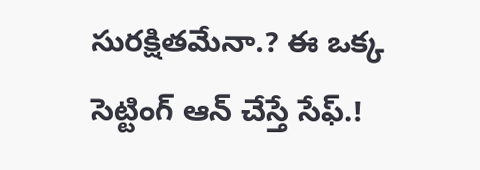సురక్షితమేనా.? ఈ ఒక్క సెట్టింగ్ ఆన్ చేస్తే సేఫ్.!